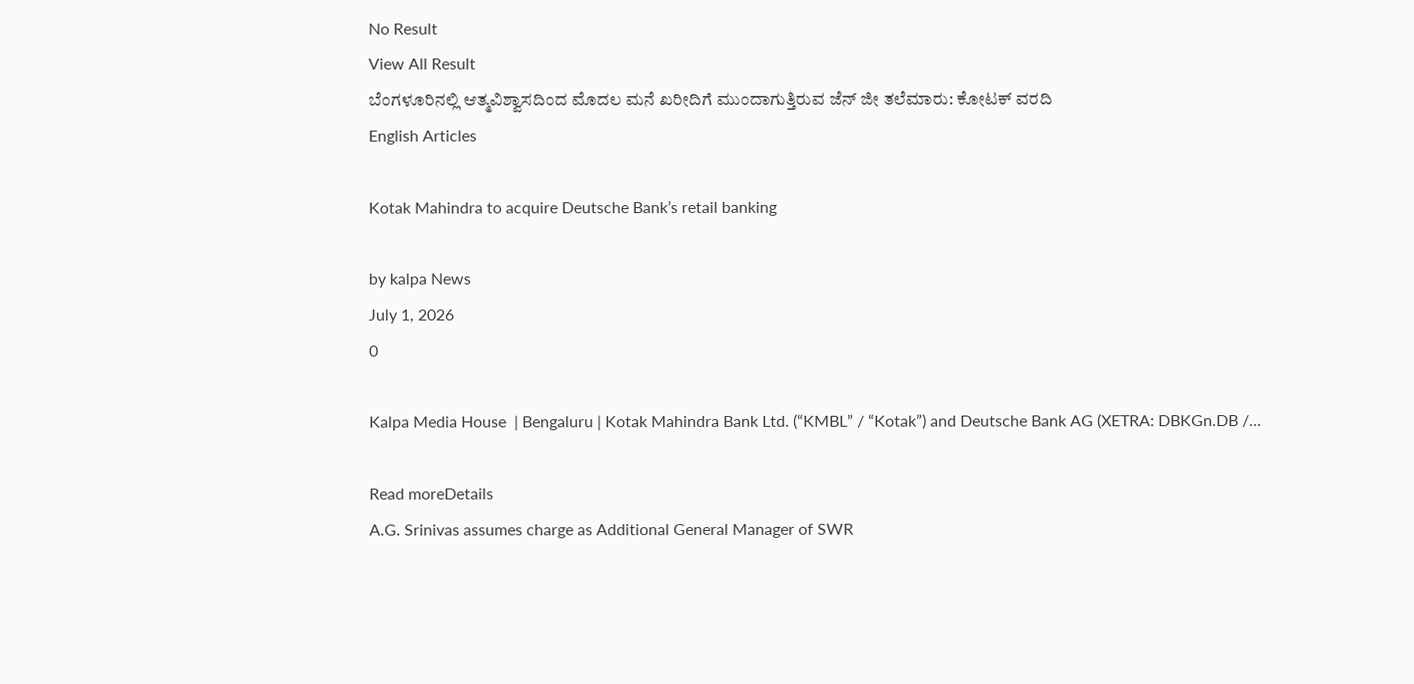No Result
View All Result
ಬೆಂಗಳೂರಿನಲ್ಲಿ ಆತ್ಮವಿಶ್ವಾಸದಿಂದ ಮೊದಲ ಮನೆ ಖರೀದಿಗೆ ಮುಂದಾಗುತ್ತಿರುವ ಜೆನ್ ಜೀ ತಲೆಮಾರು: ಕೋಟಕ್ ವರದಿ
English Articles

Kotak Mahindra to acquire Deutsche Bank’s retail banking

by kalpa News
July 1, 2026
0

Kalpa Media House  | Bengaluru | Kotak Mahindra Bank Ltd. (“KMBL” / “Kotak”) and Deutsche Bank AG (XETRA: DBKGn.DB /...

Read moreDetails
A.G. Srinivas assumes charge as Additional General Manager of SWR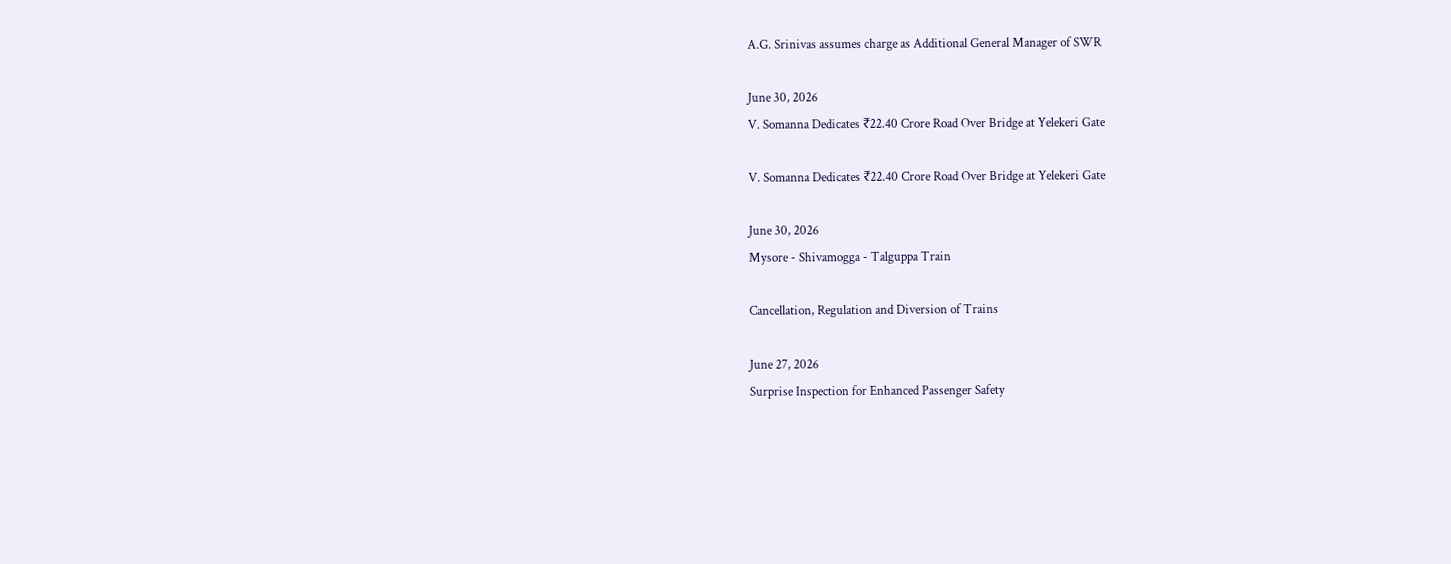A.G. Srinivas assumes charge as Additional General Manager of SWR

June 30, 2026
V. Somanna Dedicates ₹22.40 Crore Road Over Bridge at Yelekeri Gate

V. Somanna Dedicates ₹22.40 Crore Road Over Bridge at Yelekeri Gate

June 30, 2026
Mysore - Shivamogga - Talguppa Train

Cancellation, Regulation and Diversion of Trains

June 27, 2026
Surprise Inspection for Enhanced Passenger Safety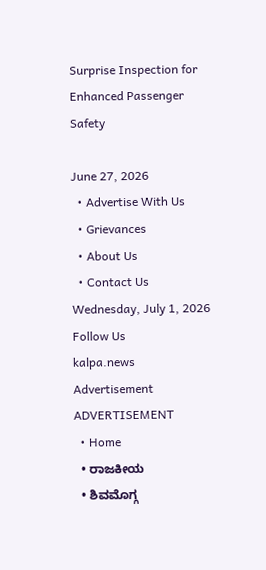Surprise Inspection for Enhanced Passenger Safety

June 27, 2026
  • Advertise With Us
  • Grievances
  • About Us
  • Contact Us
Wednesday, July 1, 2026
Follow Us
kalpa.news
Advertisement
ADVERTISEMENT
  • Home
  • ರಾಜಕೀಯ
  • ಶಿವಮೊಗ್ಗ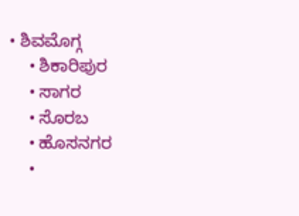• ಶಿವಮೊಗ್ಗ
    • ಶಿಕಾರಿಪುರ
    • ಸಾಗರ
    • ಸೊರಬ
    • ಹೊಸನಗರ
    •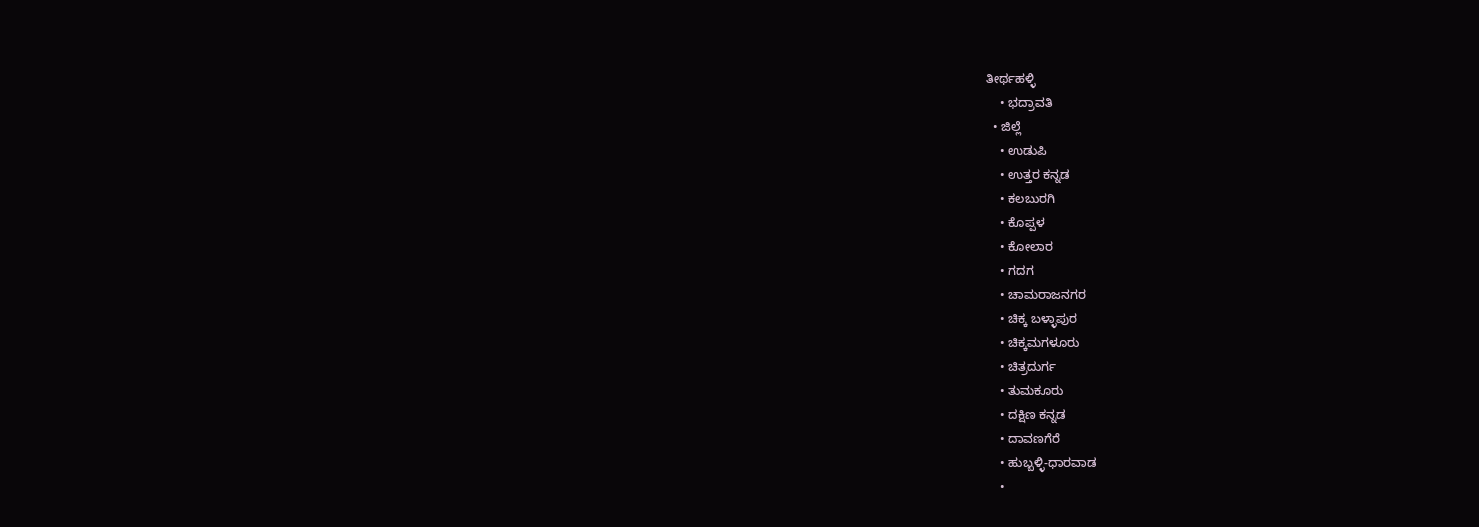ತೀರ್ಥಹಳ್ಳಿ
    • ಭದ್ರಾವತಿ
  • ಜಿಲ್ಲೆ
    • ಉಡುಪಿ
    • ಉತ್ತರ ಕನ್ನಡ
    • ಕಲಬುರಗಿ
    • ಕೊಪ್ಪಳ
    • ಕೋಲಾರ
    • ಗದಗ
    • ಚಾಮರಾಜನಗರ
    • ಚಿಕ್ಕ ಬಳ್ಳಾಪುರ
    • ಚಿಕ್ಕಮಗಳೂರು
    • ಚಿತ್ರದುರ್ಗ
    • ತುಮಕೂರು
    • ದಕ್ಷಿಣ ಕನ್ನಡ
    • ದಾವಣಗೆರೆ
    • ಹುಬ್ಬಳ್ಳಿ-ಧಾರವಾಡ
    •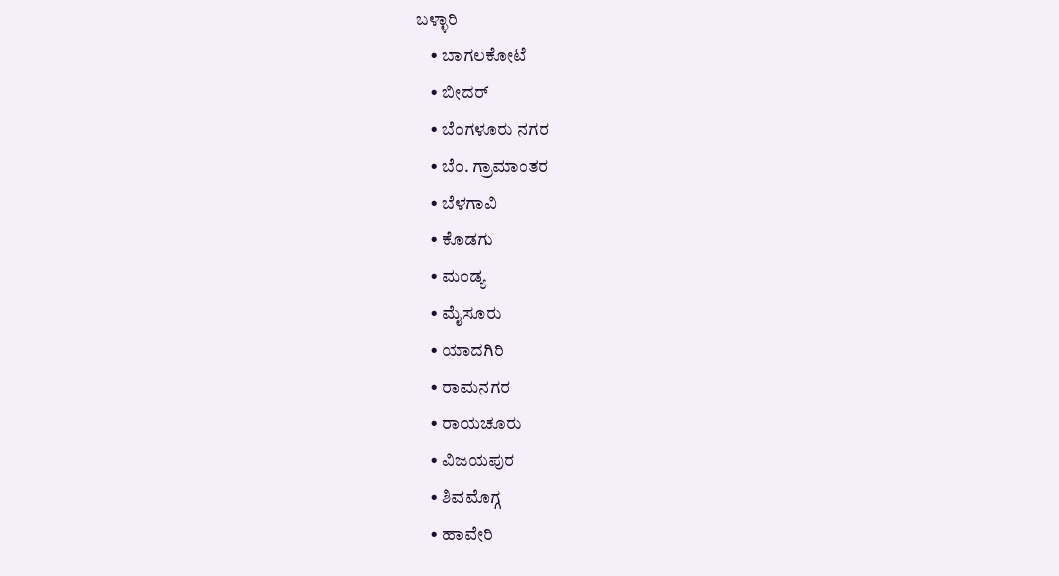ಬಳ್ಳಾರಿ
    • ಬಾಗಲಕೋಟೆ
    • ಬೀದರ್
    • ಬೆಂಗಳೂರು ನಗರ
    • ಬೆಂ. ಗ್ರಾಮಾಂತರ
    • ಬೆಳಗಾವಿ
    • ಕೊಡಗು
    • ಮಂಡ್ಯ
    • ಮೈಸೂರು
    • ಯಾದಗಿರಿ
    • ರಾಮನಗರ
    • ರಾಯಚೂರು
    • ವಿಜಯಪುರ
    • ಶಿವಮೊಗ್ಗ
    • ಹಾವೇರಿ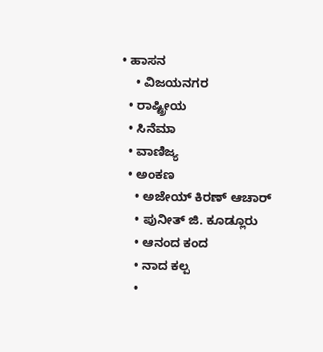• ಹಾಸನ
    • ವಿಜಯನಗರ
  • ರಾಷ್ಟ್ರೀಯ
  • ಸಿನೆಮಾ
  • ವಾಣಿಜ್ಯ
  • ಅಂಕಣ
    • ಅಜೇಯ್ ಕಿರಣ್ ಆಚಾರ್
    • ಪುನೀತ್ ಜಿ. ಕೂಡ್ಲೂರು
    • ಆನಂದ ಕಂದ
    • ನಾದ ಕಲ್ಪ
    •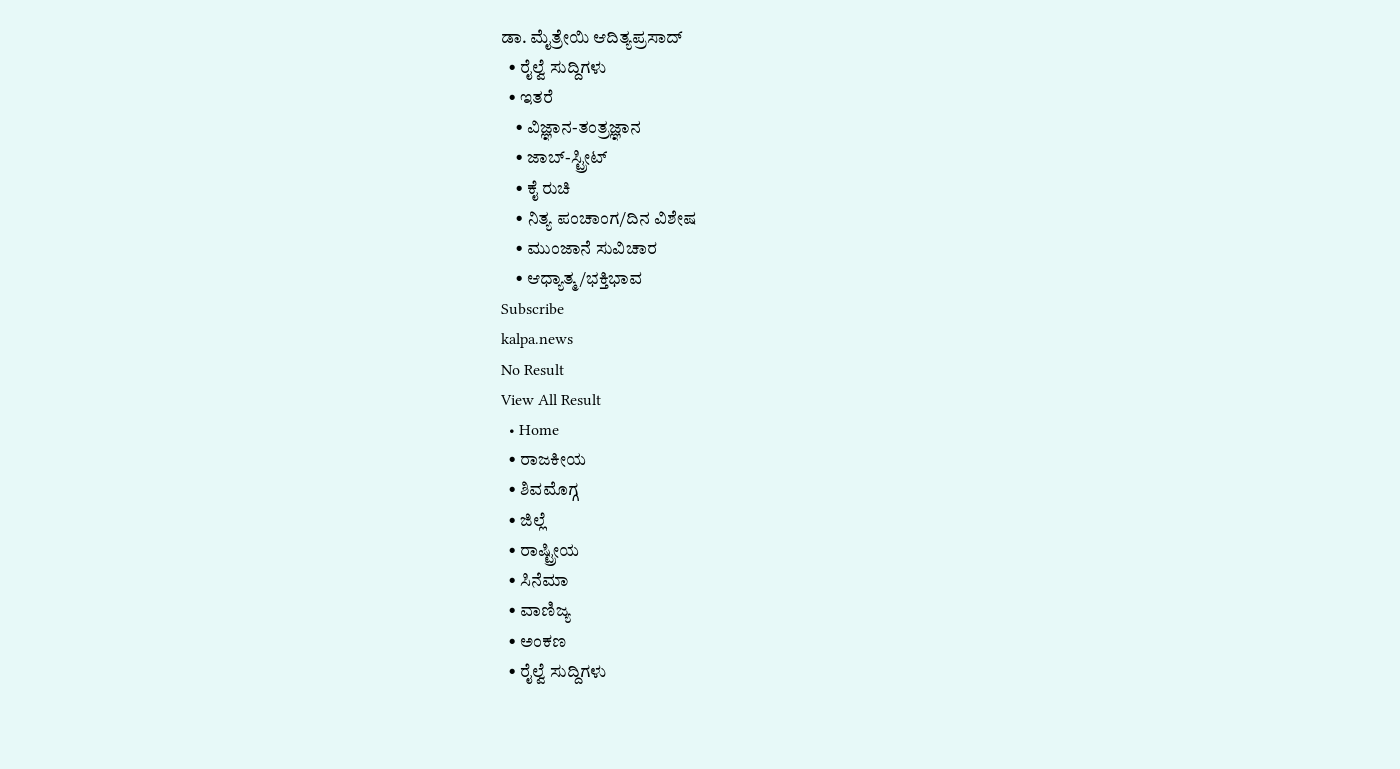ಡಾ. ಮೈತ್ರೇಯಿ ಆದಿತ್ಯಪ್ರಸಾದ್
  • ರೈಲ್ವೆ ಸುದ್ದಿಗಳು
  • ಇತರೆ
    • ವಿಜ್ಞಾನ-ತಂತ್ರಜ್ಞಾನ
    • ಜಾಬ್-ಸ್ಟ್ರೀಟ್
    • ಕೈ ರುಚಿ
    • ನಿತ್ಯ ಪಂಚಾಂಗ/ದಿನ ವಿಶೇಷ
    • ಮುಂಜಾನೆ ಸುವಿಚಾರ
    • ಆಧ್ಯಾತ್ಮ/ಭಕ್ತಿಭಾವ
Subscribe
kalpa.news
No Result
View All Result
  • Home
  • ರಾಜಕೀಯ
  • ಶಿವಮೊಗ್ಗ
  • ಜಿಲ್ಲೆ
  • ರಾಷ್ಟ್ರೀಯ
  • ಸಿನೆಮಾ
  • ವಾಣಿಜ್ಯ
  • ಅಂಕಣ
  • ರೈಲ್ವೆ ಸುದ್ದಿಗಳು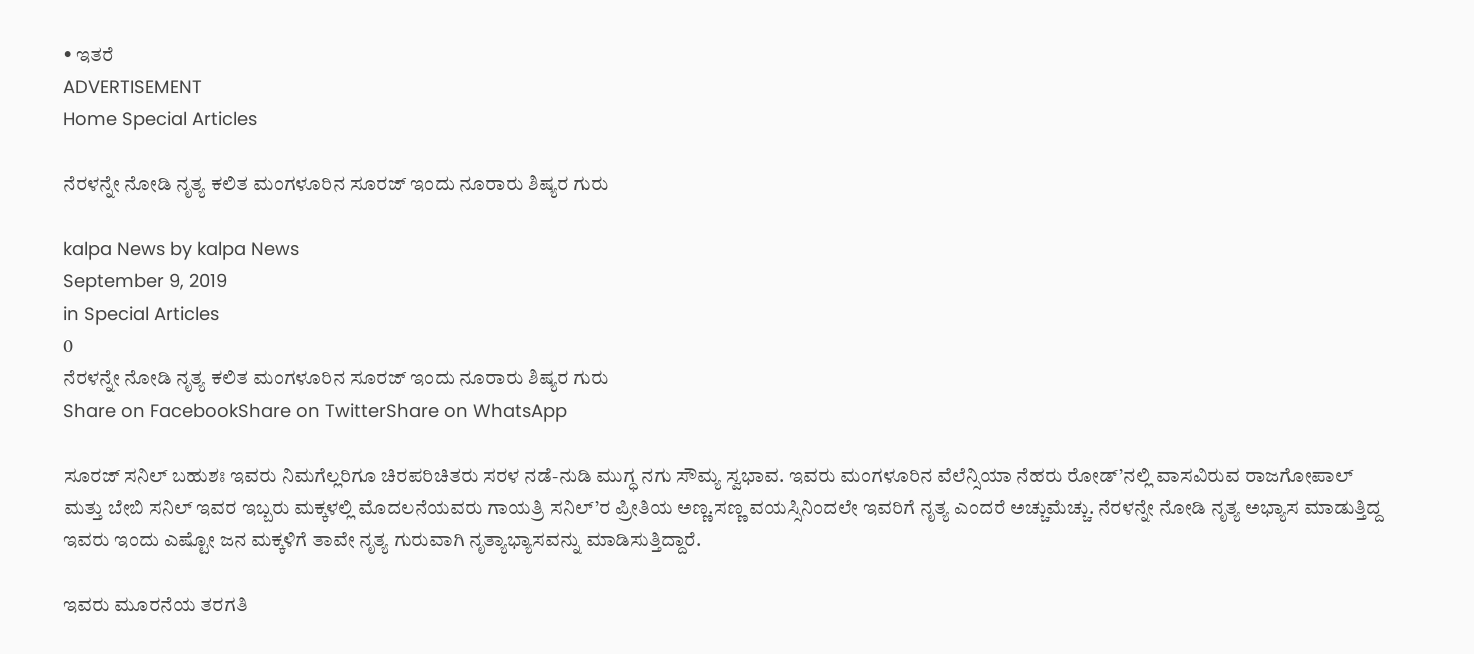• ಇತರೆ
ADVERTISEMENT
Home Special Articles

ನೆರಳನ್ನೇ ನೋಡಿ ನೃತ್ಯ ಕಲಿತ ಮಂಗಳೂರಿನ ಸೂರಜ್ ಇಂದು ನೂರಾರು ಶಿಷ್ಯರ ಗುರು

kalpa News by kalpa News
September 9, 2019
in Special Articles
0
ನೆರಳನ್ನೇ ನೋಡಿ ನೃತ್ಯ ಕಲಿತ ಮಂಗಳೂರಿನ ಸೂರಜ್ ಇಂದು ನೂರಾರು ಶಿಷ್ಯರ ಗುರು
Share on FacebookShare on TwitterShare on WhatsApp

ಸೂರಜ್ ಸನಿಲ್ ಬಹುಶಃ ಇವರು ನಿಮಗೆಲ್ಲರಿಗೂ ಚಿರಪರಿಚಿತರು ಸರಳ ನಡೆ-ನುಡಿ ಮುಗ್ಧ ನಗು ಸೌಮ್ಯ ಸ್ವಭಾವ. ಇವರು ಮಂಗಳೂರಿನ ವೆಲೆನ್ಸಿಯಾ ನೆಹರು ರೋಡ್’ನಲ್ಲಿ ವಾಸವಿರುವ ರಾಜಗೋಪಾಲ್ ಮತ್ತು ಬೇಬಿ ಸನಿಲ್ ಇವರ ಇಬ್ಬರು ಮಕ್ಕಳಲ್ಲಿ ಮೊದಲನೆಯವರು ಗಾಯತ್ರಿ ಸನಿಲ್’ರ ಪ್ರೀತಿಯ ಅಣ್ಣ.ಸಣ್ಣ ವಯಸ್ಸಿನಿಂದಲೇ ಇವರಿಗೆ ನೃತ್ಯ ಎಂದರೆ ಅಚ್ಚುಮೆಚ್ಚು. ನೆರಳನ್ನೇ ನೋಡಿ ನೃತ್ಯ ಅಭ್ಯಾಸ ಮಾಡುತ್ತಿದ್ದ ಇವರು ಇಂದು ಎಷ್ಟೋ ಜನ ಮಕ್ಕಳಿಗೆ ತಾವೇ ನೃತ್ಯ ಗುರುವಾಗಿ ನೃತ್ಯಾಭ್ಯಾಸವನ್ನು ಮಾಡಿಸುತ್ತಿದ್ದಾರೆ.

ಇವರು ಮೂರನೆಯ ತರಗತಿ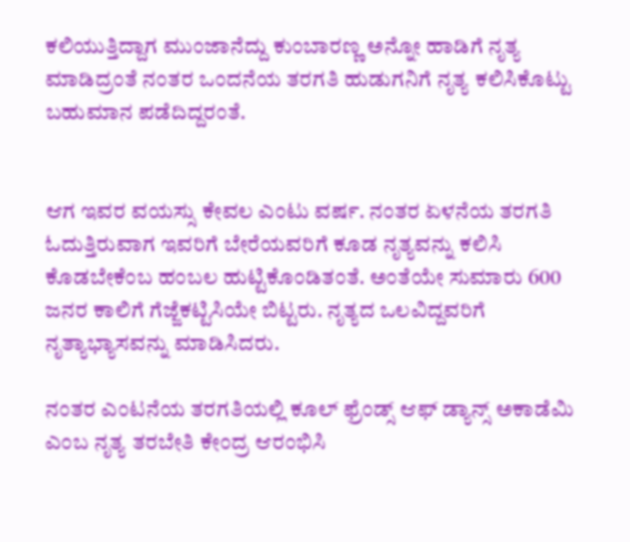ಕಲಿಯುತ್ತಿದ್ದಾಗ ಮುಂಜಾನೆದ್ದು ಕುಂಬಾರಣ್ಣ ಅನ್ನೋ ಹಾಡಿಗೆ ನೃತ್ಯ ಮಾಡಿದ್ರಂತೆ ನಂತರ ಒಂದನೆಯ ತರಗತಿ ಹುಡುಗನಿಗೆ ನೃತ್ಯ ಕಲಿಸಿಕೊಟ್ಟು ಬಹುಮಾನ ಪಡೆದಿದ್ದರಂತೆ.


ಆಗ ಇವರ ವಯಸ್ಸು ಕೇವಲ ಎಂಟು ವರ್ಷ. ನಂತರ ಏಳನೆಯ ತರಗತಿ ಓದುತ್ತಿರುವಾಗ ಇವರಿಗೆ ಬೇರೆಯವರಿಗೆ ಕೂಡ ನೃತ್ಯವನ್ನು ಕಲಿಸಿ ಕೊಡಬೇಕೆಂಬ ಹಂಬಲ ಹುಟ್ಟಿಕೊಂಡಿತಂತೆ. ಅಂತೆಯೇ ಸುಮಾರು 600 ಜನರ ಕಾಲಿಗೆ ಗೆಜ್ಜೆಕಟ್ಟಿಸಿಯೇ ಬಿಟ್ಟರು. ನೃತ್ಯದ ಒಲವಿದ್ದವರಿಗೆ ನೃತ್ಯಾಭ್ಯಾಸವನ್ನು ಮಾಡಿಸಿದರು.

ನಂತರ ಎಂಟನೆಯ ತರಗತಿಯಲ್ಲಿ ಕೂಲ್ ಫ್ರೆಂಡ್ಸ್‌ ಆಫ್ ಡ್ಯಾನ್ಸ್‌ ಅಕಾಡೆಮಿ ಎಂಬ ನೃತ್ಯ ತರಬೇತಿ ಕೇಂದ್ರ ಆರಂಭಿಸಿ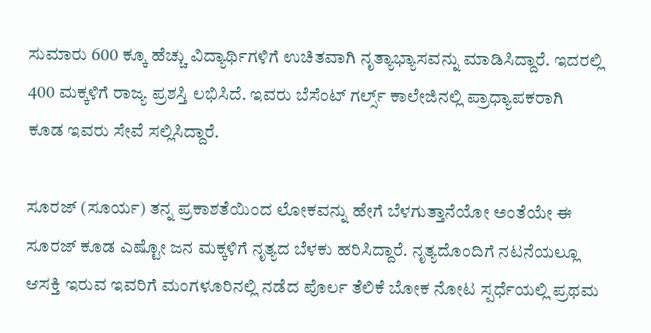ಸುಮಾರು 600 ಕ್ಕೂ ಹೆಚ್ಚು ವಿದ್ಯಾರ್ಥಿಗಳಿಗೆ ಉಚಿತವಾಗಿ ನೃತ್ಯಾಭ್ಯಾಸವನ್ನು ಮಾಡಿಸಿದ್ದಾರೆ. ಇದರಲ್ಲಿ 400 ಮಕ್ಕಳಿಗೆ ರಾಜ್ಯ ಪ್ರಶಸ್ತಿ ಲಭಿಸಿದೆ. ಇವರು ಬೆಸೆಂಟ್ ಗರ್ಲ್ಸ್‌ ಕಾಲೇಜಿನಲ್ಲಿ ಪ್ರಾಧ್ಯಾಪಕರಾಗಿ ಕೂಡ ಇವರು ಸೇವೆ ಸಲ್ಲಿಸಿದ್ದಾರೆ.

ಸೂರಜ್ (ಸೂರ್ಯ) ತನ್ನ ಪ್ರಕಾಶತೆಯಿಂದ ಲೋಕವನ್ನು ಹೇಗೆ ಬೆಳಗುತ್ತಾನೆಯೋ ಅಂತೆಯೇ ಈ ಸೂರಜ್ ಕೂಡ ಎಷ್ಟೋ ಜನ ಮಕ್ಕಳಿಗೆ ನೃತ್ಯದ ಬೆಳಕು ಹರಿಸಿದ್ದಾರೆ. ನೃತ್ಯದೊಂದಿಗೆ ನಟನೆಯಲ್ಲೂ ಆಸಕ್ತಿ ಇರುವ ಇವರಿಗೆ ಮಂಗಳೂರಿನಲ್ಲಿ ನಡೆದ ಪೊರ್ಲ ತೆಲಿಕೆ ಬೋಕ ನೋಟ ಸ್ಪರ್ಧೆಯಲ್ಲಿ ಪ್ರಥಮ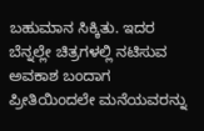ಬಹುಮಾನ ಸಿಕ್ಕಿತು. ಇದರ ಬೆನ್ನಲ್ಲೇ ಚಿತ್ರಗಳಲ್ಲಿ ನಟಿಸುವ ಅವಕಾಶ ಬಂದಾಗ ಪ್ರೀತಿಯಿಂದಲೇ ಮನೆಯವರನ್ನು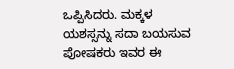ಒಪ್ಪಿಸಿದರು. ಮಕ್ಕಳ ಯಶಸ್ಸನ್ನು ಸದಾ ಬಯಸುವ ಪೋಷಕರು ಇವರ ಈ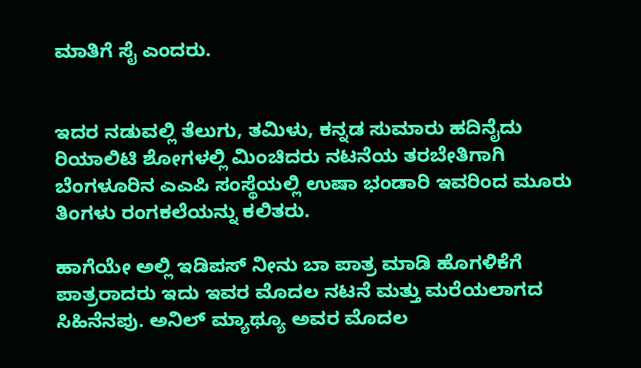ಮಾತಿಗೆ ಸೈ ಎಂದರು.


ಇದರ ನಡುವಲ್ಲಿ ತೆಲುಗು, ತಮಿಳು, ಕನ್ನಡ ಸುಮಾರು ಹದಿನೈದು ರಿಯಾಲಿಟಿ ಶೋಗಳಲ್ಲಿ ಮಿಂಚಿದರು ನಟನೆಯ ತರಬೇತಿಗಾಗಿ ಬೆಂಗಳೂರಿನ ಎಎಪಿ ಸಂಸ್ಥೆಯಲ್ಲಿ ಉಷಾ ಭಂಡಾರಿ ಇವರಿಂದ ಮೂರು ತಿಂಗಳು ರಂಗಕಲೆಯನ್ನು ಕಲಿತರು.

ಹಾಗೆಯೇ ಅಲ್ಲಿ ಇಡಿಪಸ್ ನೀನು ಬಾ ಪಾತ್ರ ಮಾಡಿ ಹೊಗಳಿಕೆಗೆ ಪಾತ್ರರಾದರು ಇದು ಇವರ ಮೊದಲ ನಟನೆ ಮತ್ತು ಮರೆಯಲಾಗದ ಸಿಹಿನೆನಪು. ಅನಿಲ್ ಮ್ಯಾಥ್ಯೂ ಅವರ ಮೊದಲ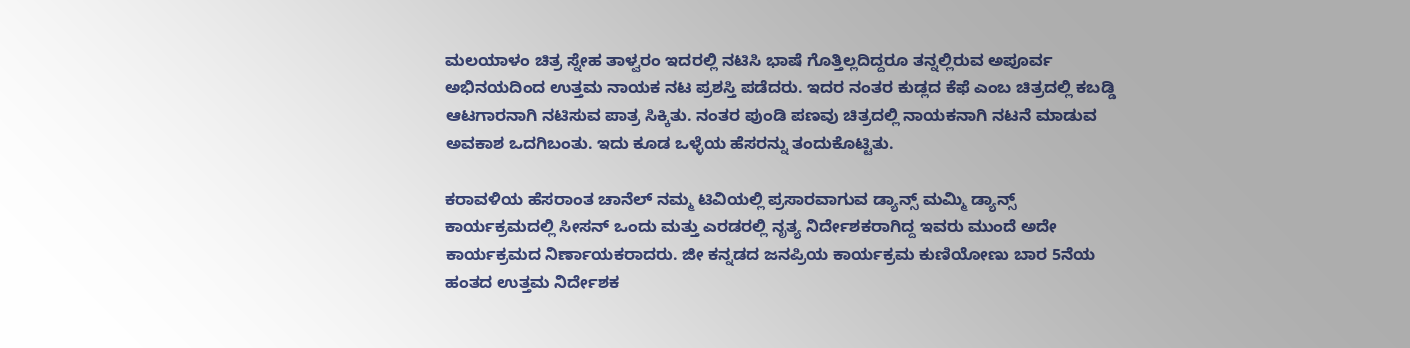ಮಲಯಾಳಂ ಚಿತ್ರ ಸ್ನೇಹ ತಾಳ್ವರಂ ಇದರಲ್ಲಿ ನಟಿಸಿ ಭಾಷೆ ಗೊತ್ತಿಲ್ಲದಿದ್ದರೂ ತನ್ನಲ್ಲಿರುವ ಅಪೂರ್ವ ಅಭಿನಯದಿಂದ ಉತ್ತಮ ನಾಯಕ ನಟ ಪ್ರಶಸ್ತಿ ಪಡೆದರು. ಇದರ ನಂತರ ಕುಡ್ಲದ ಕೆಫೆ ಎಂಬ ಚಿತ್ರದಲ್ಲಿ ಕಬಡ್ಡಿ ಆಟಗಾರನಾಗಿ ನಟಿಸುವ ಪಾತ್ರ ಸಿಕ್ಕಿತು. ನಂತರ ಪುಂಡಿ ಪಣವು ಚಿತ್ರದಲ್ಲಿ ನಾಯಕನಾಗಿ ನಟನೆ ಮಾಡುವ ಅವಕಾಶ ಒದಗಿಬಂತು. ಇದು ಕೂಡ ಒಳ್ಳೆಯ ಹೆಸರನ್ನು ತಂದುಕೊಟ್ಟಿತು.

ಕರಾವಳಿಯ ಹೆಸರಾಂತ ಚಾನೆಲ್ ನಮ್ಮ ಟಿವಿಯಲ್ಲಿ ಪ್ರಸಾರವಾಗುವ ಡ್ಯಾನ್ಸ್‌ ಮಮ್ಮಿ ಡ್ಯಾನ್ಸ್‌ ಕಾರ್ಯಕ್ರಮದಲ್ಲಿ ಸೀಸನ್ ಒಂದು ಮತ್ತು ಎರಡರಲ್ಲಿ ನೃತ್ಯ ನಿರ್ದೇಶಕರಾಗಿದ್ದ ಇವರು ಮುಂದೆ ಅದೇ ಕಾರ್ಯಕ್ರಮದ ನಿರ್ಣಾಯಕರಾದರು. ಜೀ ಕನ್ನಡದ ಜನಪ್ರಿಯ ಕಾರ್ಯಕ್ರಮ ಕುಣಿಯೋಣು ಬಾರ 5ನೆಯ ಹಂತದ ಉತ್ತಮ ನಿರ್ದೇಶಕ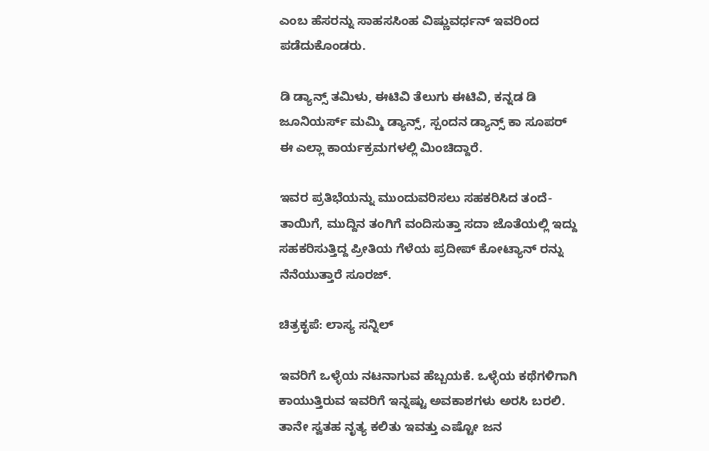ಎಂಬ ಹೆಸರನ್ನು ಸಾಹಸಸಿಂಹ ವಿಷ್ಣುವರ್ಧನ್ ಇವರಿಂದ ಪಡೆದುಕೊಂಡರು.

ಡಿ ಡ್ಯಾನ್ಸ್‌ ತಮಿಳು, ಈಟಿವಿ ತೆಲುಗು ಈಟಿವಿ, ಕನ್ನಡ ಡಿ ಜೂನಿಯರ್ಸ್ ಮಮ್ಮಿ ಡ್ಯಾನ್ಸ್‌, ಸ್ಪಂದನ ಡ್ಯಾನ್ಸ್‌ ಕಾ ಸೂಪರ್ ಈ ಎಲ್ಲಾ ಕಾರ್ಯಕ್ರಮಗಳಲ್ಲಿ ಮಿಂಚಿದ್ದಾರೆ.

ಇವರ ಪ್ರತಿಭೆಯನ್ನು ಮುಂದುವರಿಸಲು ಸಹಕರಿಸಿದ ತಂದೆ-ತಾಯಿಗೆ, ಮುದ್ದಿನ ತಂಗಿಗೆ ವಂದಿಸುತ್ತಾ ಸದಾ ಜೊತೆಯಲ್ಲಿ ಇದ್ದು ಸಹಕರಿಸುತ್ತಿದ್ದ ಪ್ರೀತಿಯ ಗೆಳೆಯ ಪ್ರದೀಪ್ ಕೋಟ್ಯಾನ್ ರನ್ನು ನೆನೆಯುತ್ತಾರೆ ಸೂರಜ್.

ಚಿತ್ರಕೃಪೆ: ಲಾಸ್ಯ ಸನ್ನಿಲ್

ಇವರಿಗೆ ಒಳ್ಳೆಯ ನಟನಾಗುವ ಹೆಬ್ಬಯಕೆ. ಒಳ್ಳೆಯ ಕಥೆಗಳಿಗಾಗಿ ಕಾಯುತ್ತಿರುವ ಇವರಿಗೆ ಇನ್ನಷ್ಟು ಅವಕಾಶಗಳು ಅರಸಿ ಬರಲಿ. ತಾನೇ ಸ್ವತಹ ನೃತ್ಯ ಕಲಿತು ಇವತ್ತು ಎಷ್ಟೋ ಜನ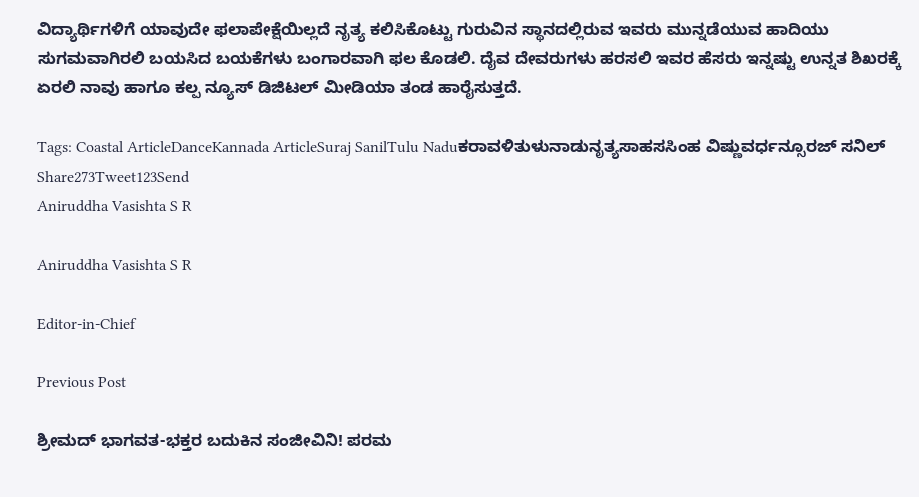ವಿದ್ಯಾರ್ಥಿಗಳಿಗೆ ಯಾವುದೇ ಫಲಾಪೇಕ್ಷೆಯಿಲ್ಲದೆ ನೃತ್ಯ ಕಲಿಸಿಕೊಟ್ಟು ಗುರುವಿನ ಸ್ಥಾನದಲ್ಲಿರುವ ಇವರು ಮುನ್ನಡೆಯುವ ಹಾದಿಯು ಸುಗಮವಾಗಿರಲಿ ಬಯಸಿದ ಬಯಕೆಗಳು ಬಂಗಾರವಾಗಿ ಫಲ ಕೊಡಲಿ. ದೈವ ದೇವರುಗಳು ಹರಸಲಿ ಇವರ ಹೆಸರು ಇನ್ನಷ್ಟು ಉನ್ನತ ಶಿಖರಕ್ಕೆ ಏರಲಿ ನಾವು ಹಾಗೂ ಕಲ್ಪ ನ್ಯೂಸ್ ಡಿಜಿಟಲ್ ಮೀಡಿಯಾ ತಂಡ ಹಾರೈಸುತ್ತದೆ.

Tags: Coastal ArticleDanceKannada ArticleSuraj SanilTulu Naduಕರಾವಳಿತುಳುನಾಡುನೃತ್ಯಸಾಹಸಸಿಂಹ ವಿಷ್ಣುವರ್ಧನ್ಸೂರಜ್ ಸನಿಲ್
Share273Tweet123Send
Aniruddha Vasishta S R

Aniruddha Vasishta S R

Editor-in-Chief

Previous Post

ಶ್ರೀಮದ್ ಭಾಗವತ-ಭಕ್ತರ ಬದುಕಿನ ಸಂಜೀವಿನಿ! ಪರಮ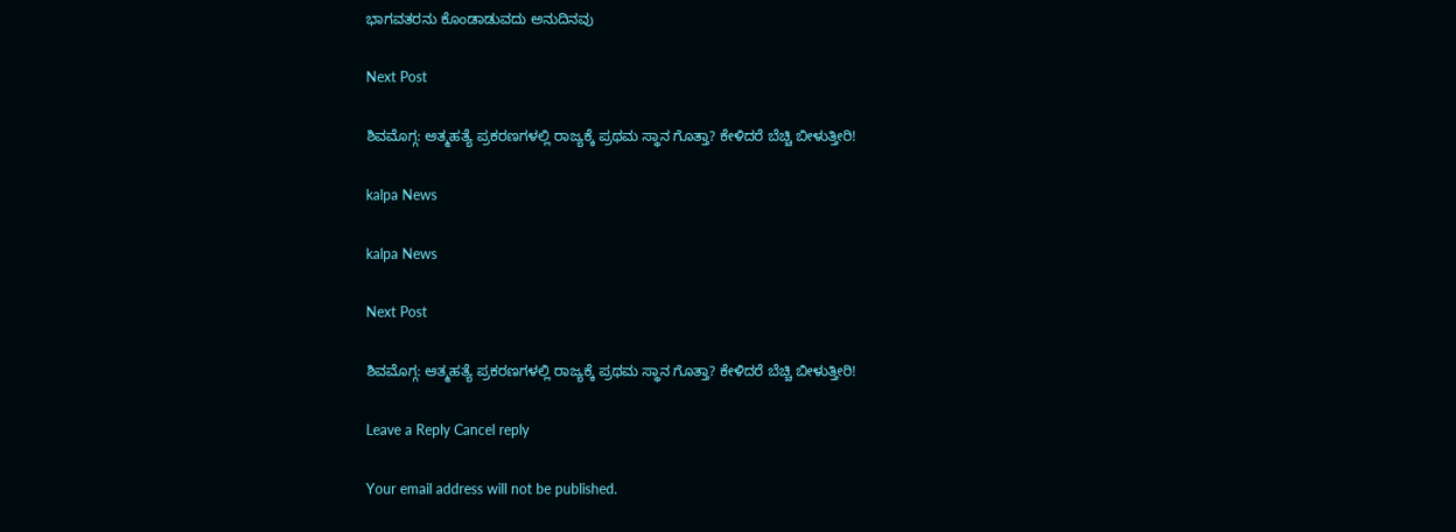ಭಾಗವತರನು ಕೊಂಡಾಡುವದು ಅನುದಿನವು

Next Post

ಶಿವಮೊಗ್ಗ: ಆತ್ಮಹತ್ಯೆ ಪ್ರಕರಣಗಳಲ್ಲಿ ರಾಜ್ಯಕ್ಕೆ ಪ್ರಥಮ ಸ್ಥಾನ ಗೊತ್ತಾ? ಕೇಳಿದರೆ ಬೆಚ್ಚಿ ಬೀಳುತ್ತೀರಿ!

kalpa News

kalpa News

Next Post

ಶಿವಮೊಗ್ಗ: ಆತ್ಮಹತ್ಯೆ ಪ್ರಕರಣಗಳಲ್ಲಿ ರಾಜ್ಯಕ್ಕೆ ಪ್ರಥಮ ಸ್ಥಾನ ಗೊತ್ತಾ? ಕೇಳಿದರೆ ಬೆಚ್ಚಿ ಬೀಳುತ್ತೀರಿ!

Leave a Reply Cancel reply

Your email address will not be published.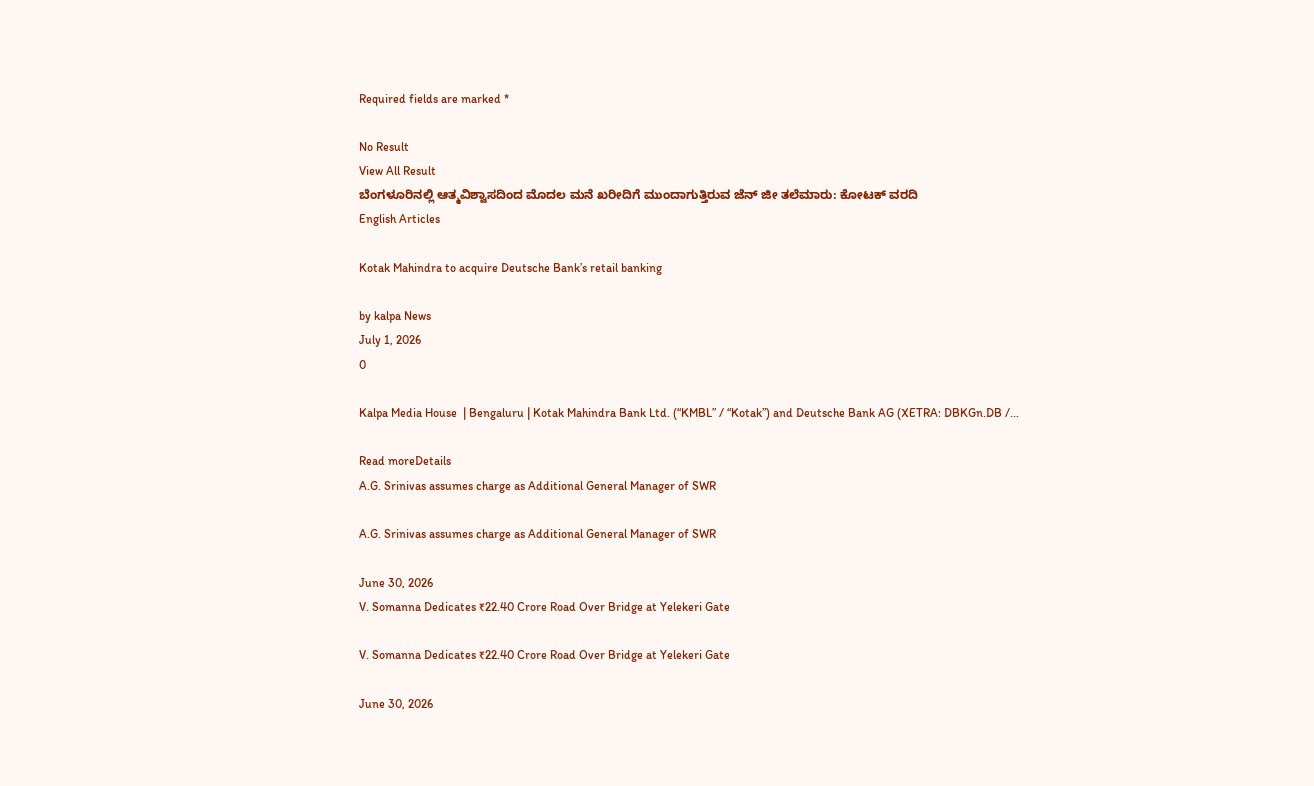Required fields are marked *

No Result
View All Result
ಬೆಂಗಳೂರಿನಲ್ಲಿ ಆತ್ಮವಿಶ್ವಾಸದಿಂದ ಮೊದಲ ಮನೆ ಖರೀದಿಗೆ ಮುಂದಾಗುತ್ತಿರುವ ಜೆನ್ ಜೀ ತಲೆಮಾರು: ಕೋಟಕ್ ವರದಿ
English Articles

Kotak Mahindra to acquire Deutsche Bank’s retail banking

by kalpa News
July 1, 2026
0

Kalpa Media House  | Bengaluru | Kotak Mahindra Bank Ltd. (“KMBL” / “Kotak”) and Deutsche Bank AG (XETRA: DBKGn.DB /...

Read moreDetails
A.G. Srinivas assumes charge as Additional General Manager of SWR

A.G. Srinivas assumes charge as Additional General Manager of SWR

June 30, 2026
V. Somanna Dedicates ₹22.40 Crore Road Over Bridge at Yelekeri Gate

V. Somanna Dedicates ₹22.40 Crore Road Over Bridge at Yelekeri Gate

June 30, 2026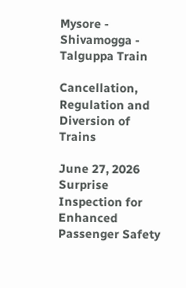Mysore - Shivamogga - Talguppa Train

Cancellation, Regulation and Diversion of Trains

June 27, 2026
Surprise Inspection for Enhanced Passenger Safety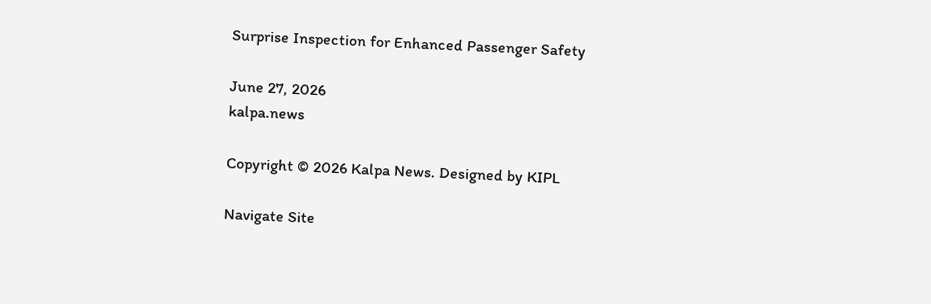Surprise Inspection for Enhanced Passenger Safety

June 27, 2026
kalpa.news

Copyright © 2026 Kalpa News. Designed by KIPL

Navigate Site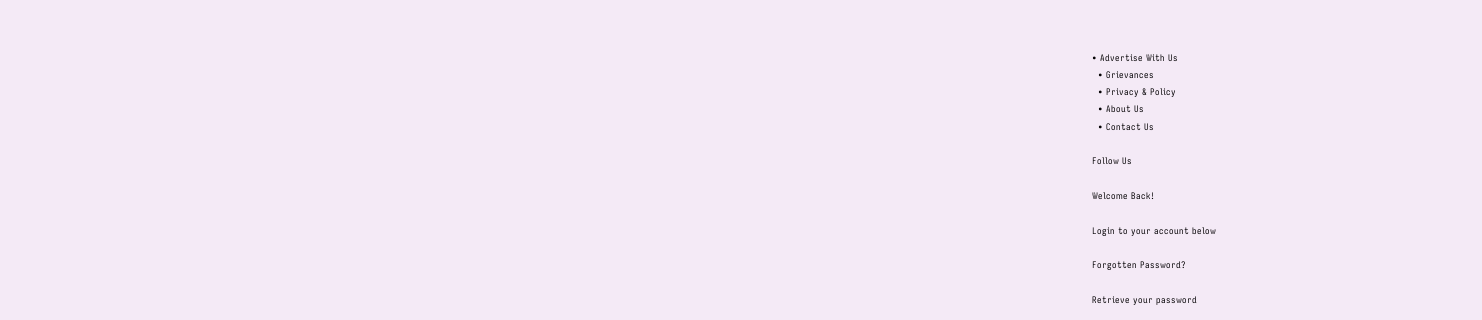• Advertise With Us
  • Grievances
  • Privacy & Policy
  • About Us
  • Contact Us

Follow Us

Welcome Back!

Login to your account below

Forgotten Password?

Retrieve your password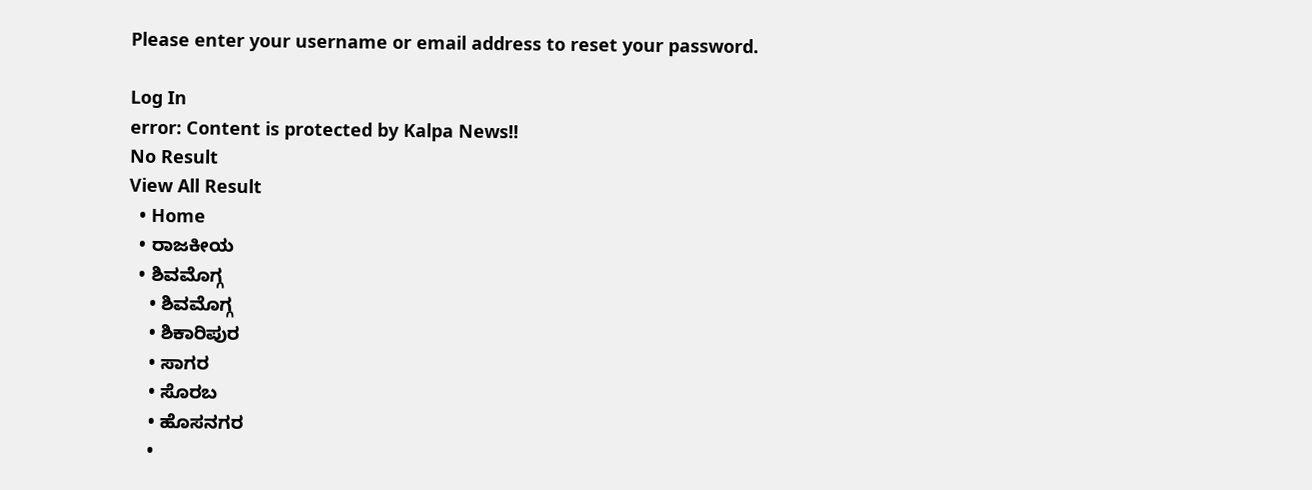Please enter your username or email address to reset your password.

Log In
error: Content is protected by Kalpa News!!
No Result
View All Result
  • Home
  • ರಾಜಕೀಯ
  • ಶಿವಮೊಗ್ಗ
    • ಶಿವಮೊಗ್ಗ
    • ಶಿಕಾರಿಪುರ
    • ಸಾಗರ
    • ಸೊರಬ
    • ಹೊಸನಗರ
    •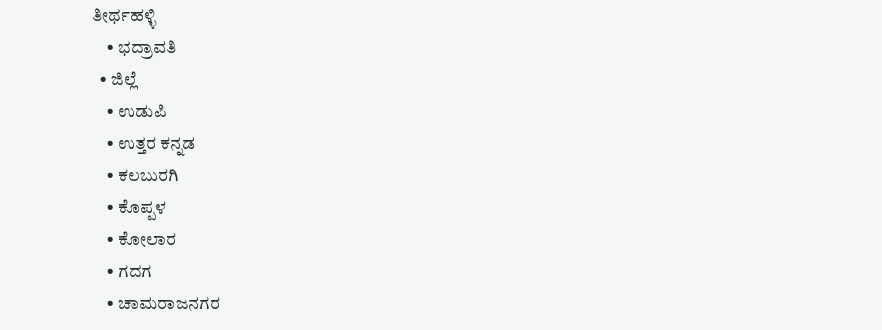ತೀರ್ಥಹಳ್ಳಿ
    • ಭದ್ರಾವತಿ
  • ಜಿಲ್ಲೆ
    • ಉಡುಪಿ
    • ಉತ್ತರ ಕನ್ನಡ
    • ಕಲಬುರಗಿ
    • ಕೊಪ್ಪಳ
    • ಕೋಲಾರ
    • ಗದಗ
    • ಚಾಮರಾಜನಗರ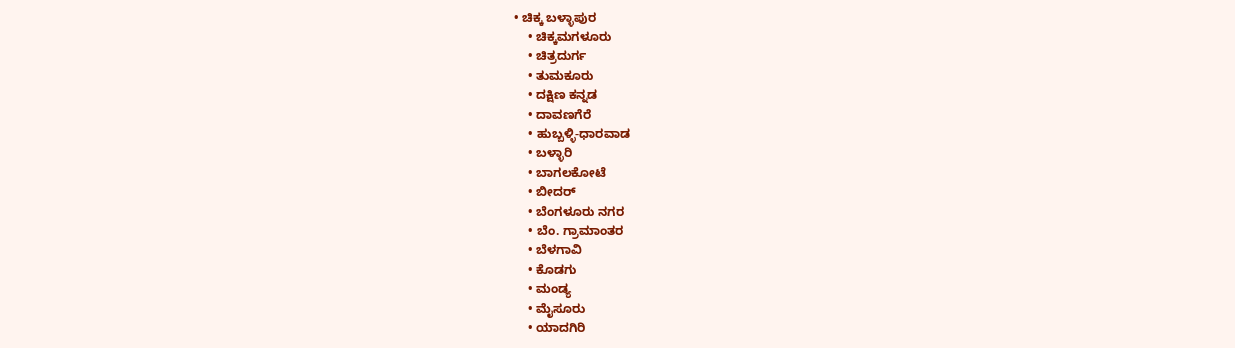• ಚಿಕ್ಕ ಬಳ್ಳಾಪುರ
    • ಚಿಕ್ಕಮಗಳೂರು
    • ಚಿತ್ರದುರ್ಗ
    • ತುಮಕೂರು
    • ದಕ್ಷಿಣ ಕನ್ನಡ
    • ದಾವಣಗೆರೆ
    • ಹುಬ್ಬಳ್ಳಿ-ಧಾರವಾಡ
    • ಬಳ್ಳಾರಿ
    • ಬಾಗಲಕೋಟೆ
    • ಬೀದರ್
    • ಬೆಂಗಳೂರು ನಗರ
    • ಬೆಂ. ಗ್ರಾಮಾಂತರ
    • ಬೆಳಗಾವಿ
    • ಕೊಡಗು
    • ಮಂಡ್ಯ
    • ಮೈಸೂರು
    • ಯಾದಗಿರಿ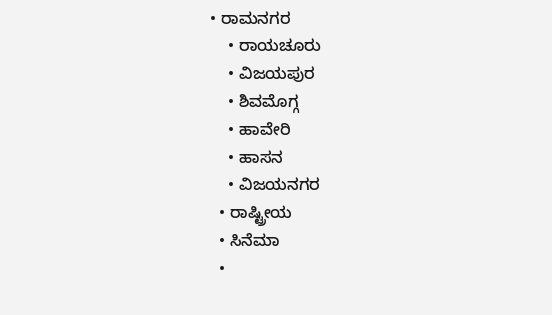• ರಾಮನಗರ
    • ರಾಯಚೂರು
    • ವಿಜಯಪುರ
    • ಶಿವಮೊಗ್ಗ
    • ಹಾವೇರಿ
    • ಹಾಸನ
    • ವಿಜಯನಗರ
  • ರಾಷ್ಟ್ರೀಯ
  • ಸಿನೆಮಾ
  •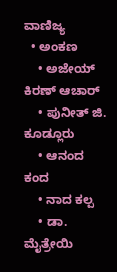ವಾಣಿಜ್ಯ
  • ಅಂಕಣ
    • ಅಜೇಯ್ ಕಿರಣ್ ಆಚಾರ್
    • ಪುನೀತ್ ಜಿ. ಕೂಡ್ಲೂರು
    • ಆನಂದ ಕಂದ
    • ನಾದ ಕಲ್ಪ
    • ಡಾ. ಮೈತ್ರೇಯಿ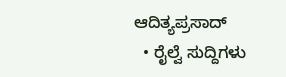ಆದಿತ್ಯಪ್ರಸಾದ್
  • ರೈಲ್ವೆ ಸುದ್ದಿಗಳು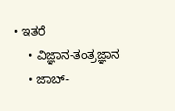• ಇತರೆ
    • ವಿಜ್ಞಾನ-ತಂತ್ರಜ್ಞಾನ
    • ಜಾಬ್-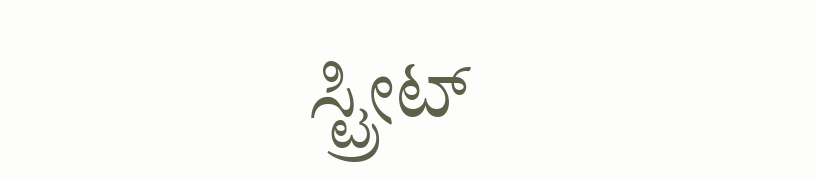ಸ್ಟ್ರೀಟ್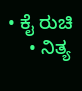• ಕೈ ರುಚಿ
    • ನಿತ್ಯ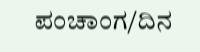ಪಂಚಾಂಗ/ದಿನ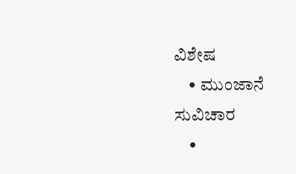ವಿಶೇಷ
    • ಮುಂಜಾನೆ ಸುವಿಚಾರ
    •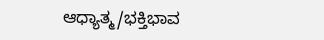ಆಧ್ಯಾತ್ಮ/ಭಕ್ತಿಭಾವ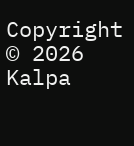Copyright © 2026 Kalpa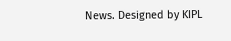News. Designed by KIPL